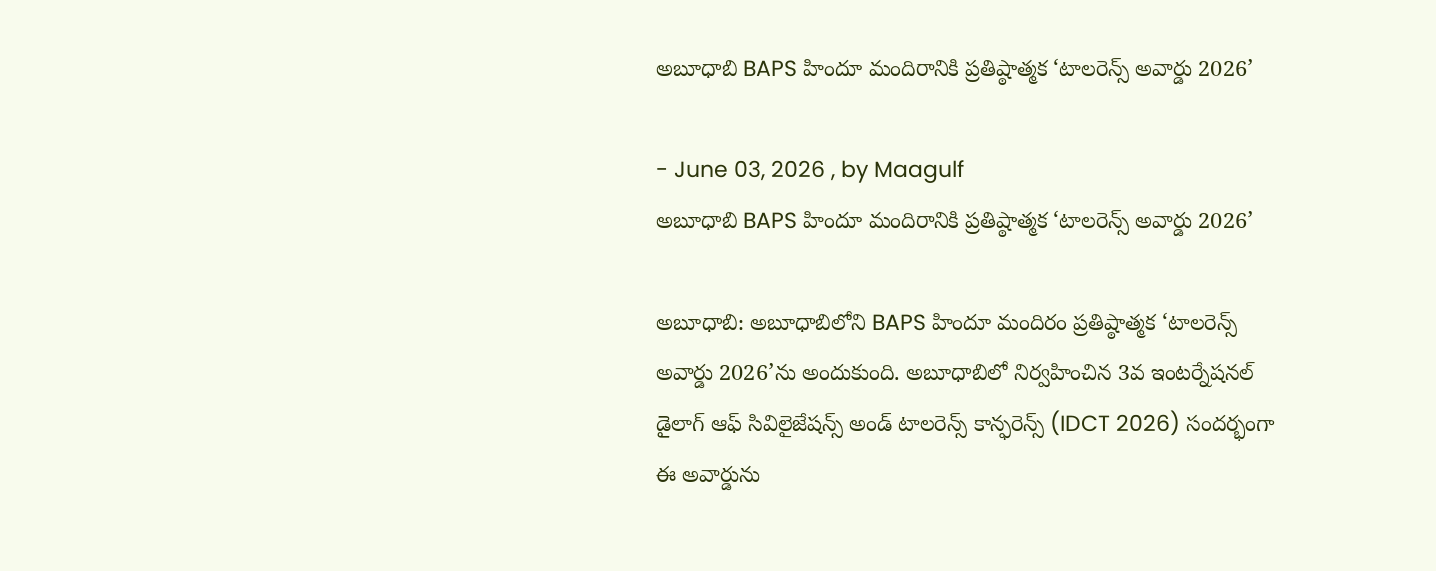అబూధాబి BAPS హిందూ మందిరానికి ప్రతిష్ఠాత్మక ‘టాలరెన్స్ అవార్డు 2026’

- June 03, 2026 , by Maagulf
అబూధాబి BAPS హిందూ మందిరానికి ప్రతిష్ఠాత్మక ‘టాలరెన్స్ అవార్డు 2026’

అబూధాబి: అబూధాబిలోని BAPS హిందూ మందిరం ప్రతిష్ఠాత్మక ‘టాలరెన్స్ అవార్డు 2026’ను అందుకుంది. అబూధాబిలో నిర్వహించిన 3వ ఇంటర్నేషనల్ డైలాగ్ ఆఫ్ సివిలైజేషన్స్ అండ్ టాలరెన్స్ కాన్ఫరెన్స్ (IDCT 2026) సందర్భంగా ఈ అవార్డును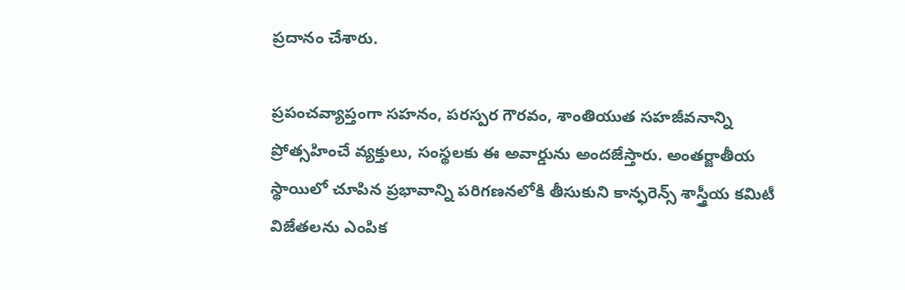ప్రదానం చేశారు.

ప్రపంచవ్యాప్తంగా సహనం, పరస్పర గౌరవం, శాంతియుత సహజీవనాన్ని ప్రోత్సహించే వ్యక్తులు, సంస్థలకు ఈ అవార్డును అందజేస్తారు. అంతర్జాతీయ స్థాయిలో చూపిన ప్రభావాన్ని పరిగణనలోకి తీసుకుని కాన్ఫరెన్స్ శాస్త్రీయ కమిటీ విజేతలను ఎంపిక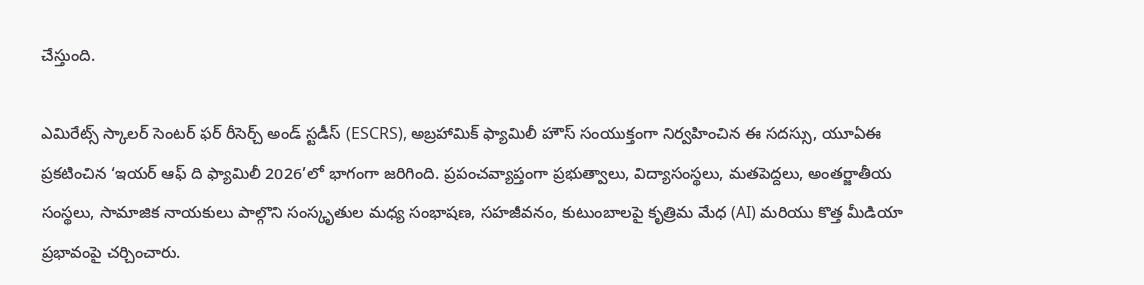చేస్తుంది.

ఎమిరేట్స్ స్కాలర్ సెంటర్ ఫర్ రీసెర్చ్ అండ్ స్టడీస్ (ESCRS), అబ్రహామిక్ ఫ్యామిలీ హౌస్ సంయుక్తంగా నిర్వహించిన ఈ సదస్సు, యూఏఈ ప్రకటించిన ‘ఇయర్ ఆఫ్ ది ఫ్యామిలీ 2026’లో భాగంగా జరిగింది. ప్రపంచవ్యాప్తంగా ప్రభుత్వాలు, విద్యాసంస్థలు, మతపెద్దలు, అంతర్జాతీయ సంస్థలు, సామాజిక నాయకులు పాల్గొని సంస్కృతుల మధ్య సంభాషణ, సహజీవనం, కుటుంబాలపై కృత్రిమ మేధ (AI) మరియు కొత్త మీడియా ప్రభావంపై చర్చించారు.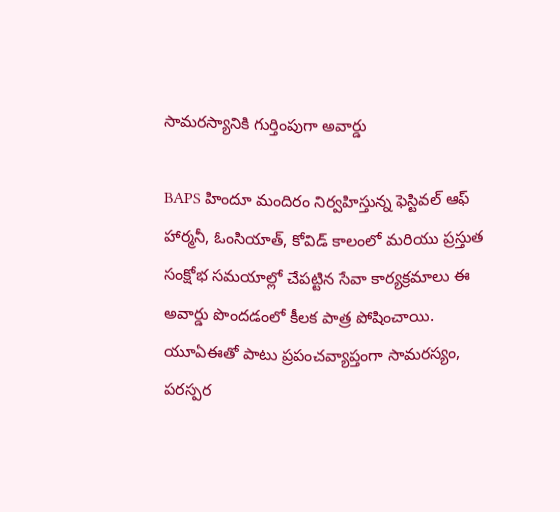సామరస్యానికి గుర్తింపుగా అవార్డు

BAPS హిందూ మందిరం నిర్వహిస్తున్న ఫెస్టివల్ ఆఫ్ హార్మనీ, ఓంసియాత్, కోవిడ్ కాలంలో మరియు ప్రస్తుత సంక్షోభ సమయాల్లో చేపట్టిన సేవా కార్యక్రమాలు ఈ అవార్డు పొందడంలో కీలక పాత్ర పోషించాయి. యూఏఈతో పాటు ప్రపంచవ్యాప్తంగా సామరస్యం, పరస్పర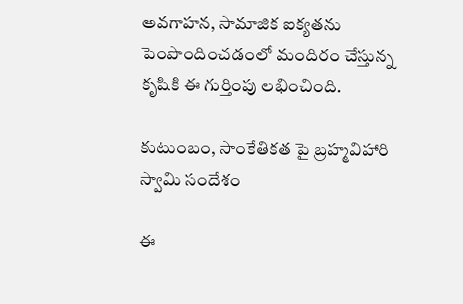అవగాహన, సామాజిక ఐక్యతను పెంపొందించడంలో మందిరం చేస్తున్న కృషికి ఈ గుర్తింపు లభించింది.

కుటుంబం, సాంకేతికత పై బ్రహ్మవిహారి స్వామి సందేశం

ఈ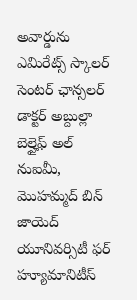అవార్డును ఎమిరేట్స్ స్కాలర్ సెంటర్ ఛాన్సలర్ డాక్టర్ అబ్దుల్లా బెల్హైఫ్ అల్ నుఐమీ, మొహమ్మద్ బిన్ జాయెద్ యూనివర్సిటీ ఫర్ హ్యూమానిటీస్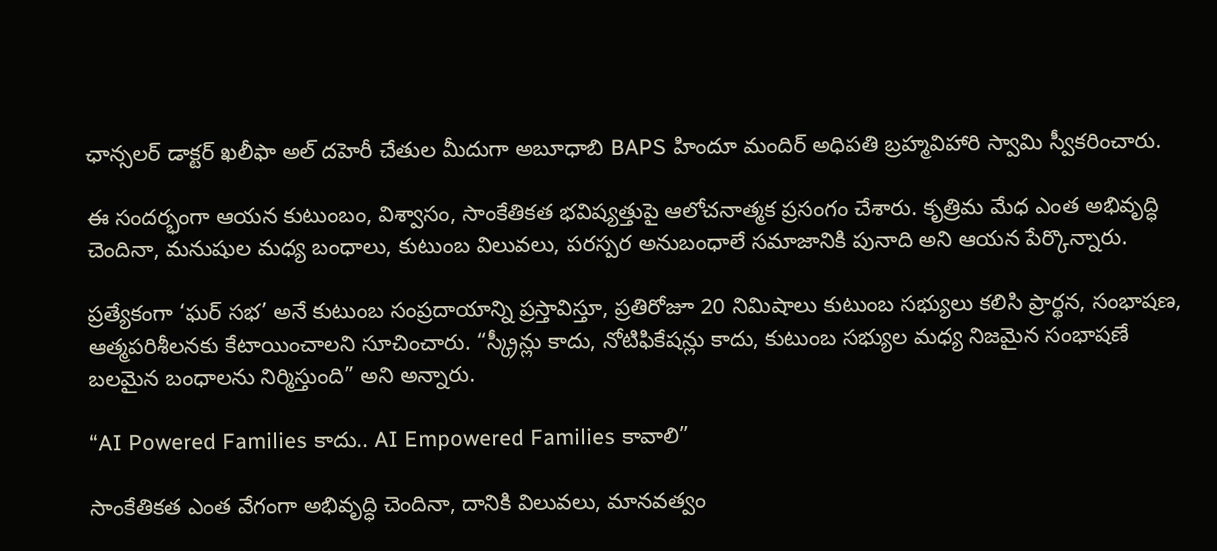ఛాన్సలర్ డాక్టర్ ఖలీఫా అల్ దహెరీ చేతుల మీదుగా అబూధాబి BAPS హిందూ మందిర్ అధిపతి బ్రహ్మవిహారి స్వామి స్వీకరించారు.

ఈ సందర్భంగా ఆయన కుటుంబం, విశ్వాసం, సాంకేతికత భవిష్యత్తుపై ఆలోచనాత్మక ప్రసంగం చేశారు. కృత్రిమ మేధ ఎంత అభివృద్ధి చెందినా, మనుషుల మధ్య బంధాలు, కుటుంబ విలువలు, పరస్పర అనుబంధాలే సమాజానికి పునాది అని ఆయన పేర్కొన్నారు.

ప్రత్యేకంగా ‘ఘర్ సభ’ అనే కుటుంబ సంప్రదాయాన్ని ప్రస్తావిస్తూ, ప్రతిరోజూ 20 నిమిషాలు కుటుంబ సభ్యులు కలిసి ప్రార్థన, సంభాషణ, ఆత్మపరిశీలనకు కేటాయించాలని సూచించారు. “స్క్రీన్లు కాదు, నోటిఫికేషన్లు కాదు, కుటుంబ సభ్యుల మధ్య నిజమైన సంభాషణే బలమైన బంధాలను నిర్మిస్తుంది” అని అన్నారు.

“AI Powered Families కాదు.. AI Empowered Families కావాలి”

సాంకేతికత ఎంత వేగంగా అభివృద్ధి చెందినా, దానికి విలువలు, మానవత్వం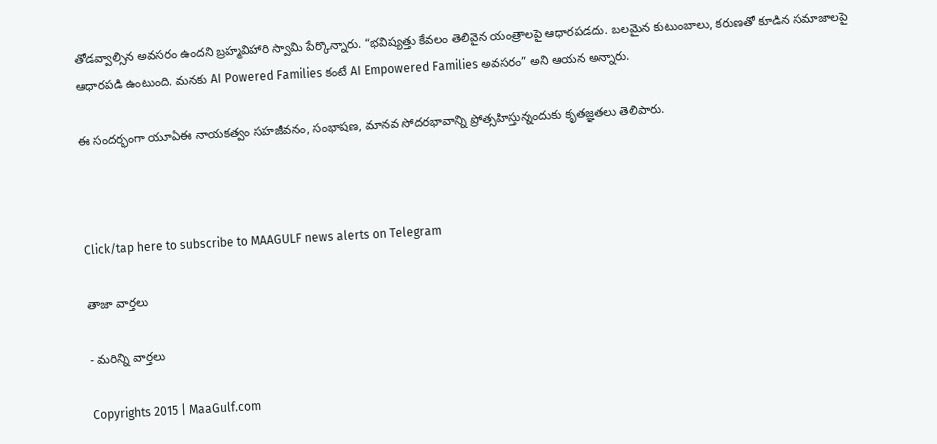తోడవ్వాల్సిన అవసరం ఉందని బ్రహ్మవిహారి స్వామి పేర్కొన్నారు. “భవిష్యత్తు కేవలం తెలివైన యంత్రాలపై ఆధారపడదు. బలమైన కుటుంబాలు, కరుణతో కూడిన సమాజాలపై ఆధారపడి ఉంటుంది. మనకు AI Powered Families కంటే AI Empowered Families అవసరం” అని ఆయన అన్నారు.

ఈ సందర్భంగా యూఏఈ నాయకత్వం సహజీవనం, సంభాషణ, మానవ సోదరభావాన్ని ప్రోత్సహిస్తున్నందుకు కృతజ్ఞతలు తెలిపారు.



Click/tap here to subscribe to MAAGULF news alerts on Telegram

తాజా వార్తలు

- మరిన్ని వార్తలు

Copyrights 2015 | MaaGulf.com